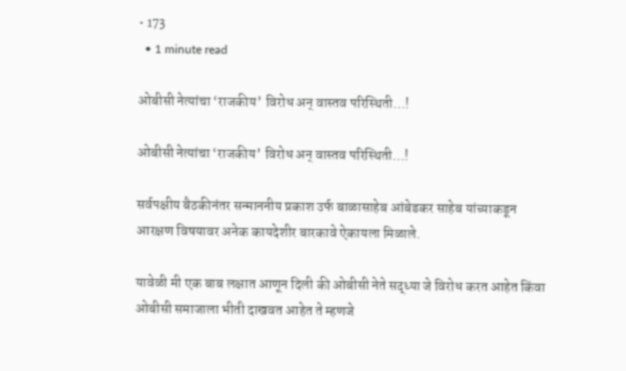• 173
  • 1 minute read

ओबीसी नेत्यांचा ‘राजकीय’ विरोध अन् वास्तव परिस्थिती…!

ओबीसी नेत्यांचा ‘राजकीय’ विरोध अन् वास्तव परिस्थिती…!

सर्वपक्षीय बैठकीनंतर सन्माननीय प्रकाश उर्फ बाळासाहेब आंबेडकर साहेब यांच्याकडून आरक्षण विषयावर अनेक कायदेशीर बारकावे ऐकायला मिळाले.

यावेळी मी एक बाब लक्षात आणून दिली की ओबीसी नेते सद्ध्या जे विरोध करत आहेत किंवा ओबीसी समाजाला भीती दाखवत आहेत ते म्हणजे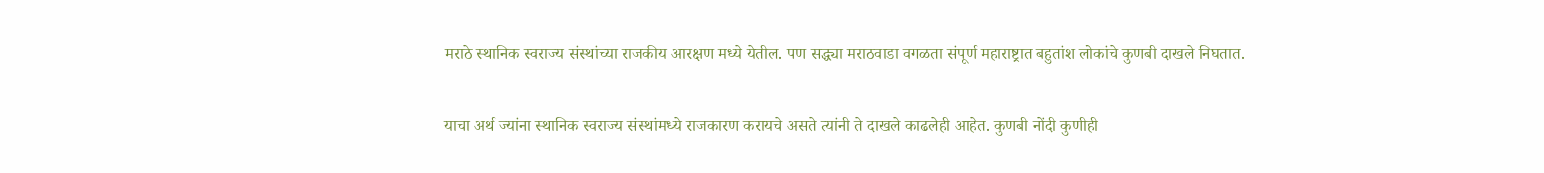मराठे स्थानिक स्वराज्य संस्थांच्या राजकीय आरक्षण मध्ये येतील. पण सद्ध्या मराठवाडा वगळता संपूर्ण महाराष्ट्रात बहुतांश लोकांचे कुणबी दाखले निघतात.

याचा अर्थ ज्यांना स्थानिक स्वराज्य संस्थांमध्ये राजकारण करायचे असते त्यांनी ते दाखले काढलेही आहेत. कुणबी नोंदी कुणीही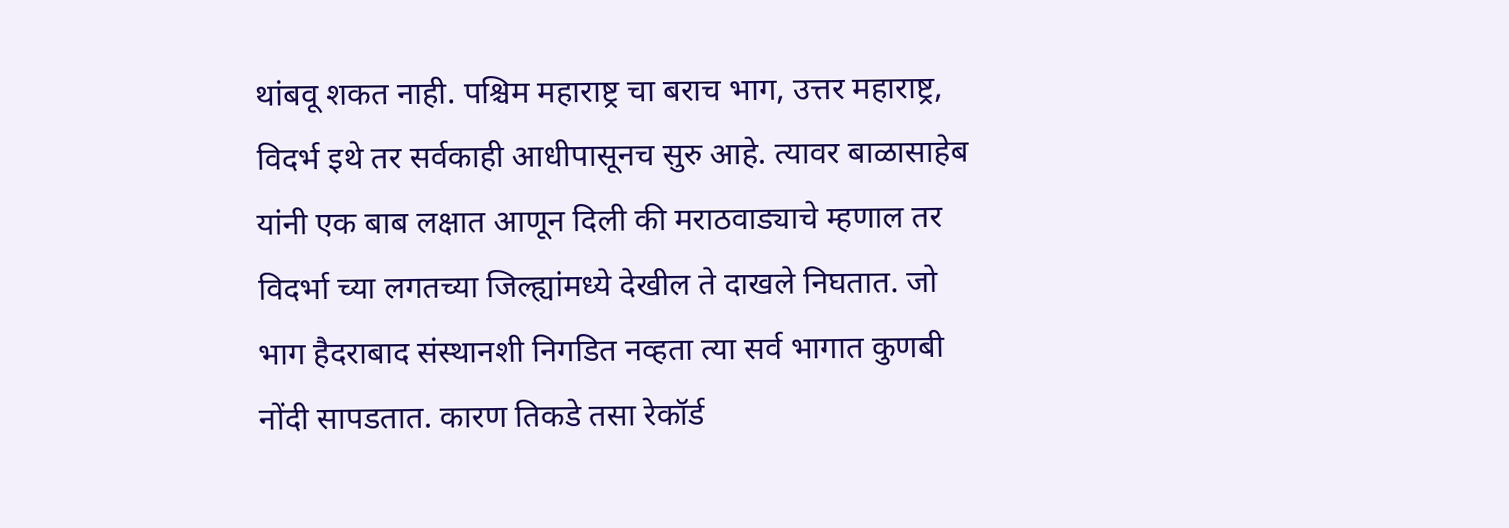थांबवू शकत नाही. पश्चिम महाराष्ट्र चा बराच भाग, उत्तर महाराष्ट्र, विदर्भ इथे तर सर्वकाही आधीपासूनच सुरु आहे. त्यावर बाळासाहेब यांनी एक बाब लक्षात आणून दिली की मराठवाड्याचे म्हणाल तर विदर्भा च्या लगतच्या जिल्ह्यांमध्ये देखील ते दाखले निघतात. जो भाग हैदराबाद संस्थानशी निगडित नव्हता त्या सर्व भागात कुणबी नोंदी सापडतात. कारण तिकडे तसा रेकॉर्ड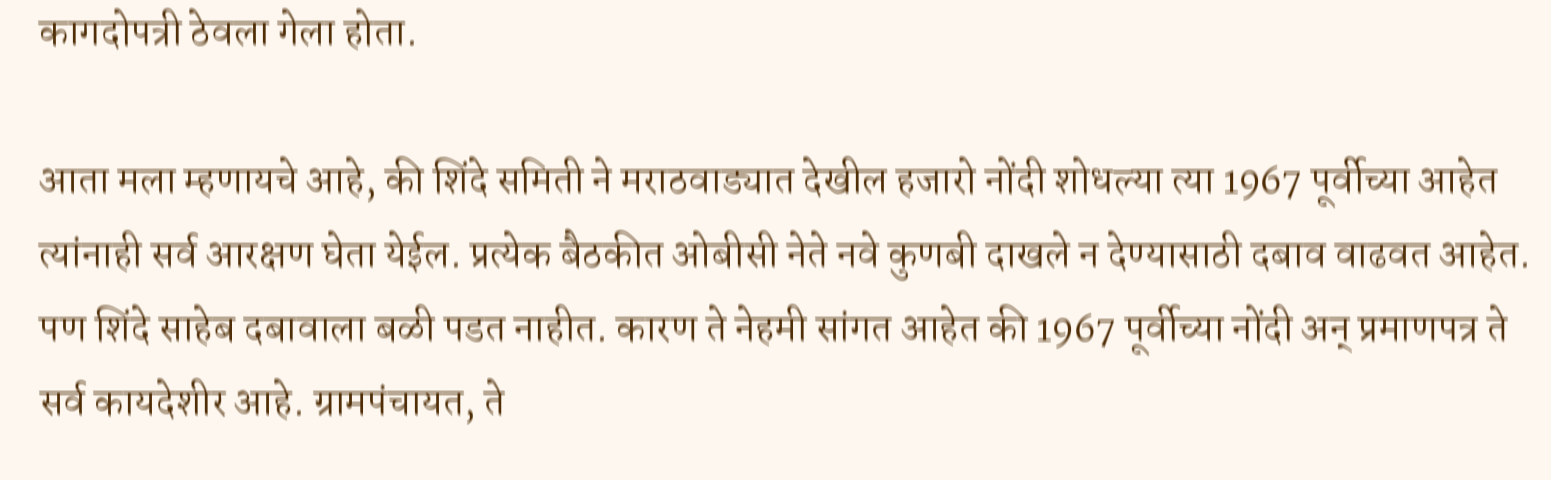कागदोपत्री ठेवला गेला होता.

आता मला म्हणायचे आहे, की शिंदे समिती ने मराठवाड्यात देखील हजारो नोंदी शोधल्या त्या 1967 पूर्वीच्या आहेत त्यांनाही सर्व आरक्षण घेता येईल. प्रत्येक बैठकीत ओबीसी नेते नवे कुणबी दाखले न देण्यासाठी दबाव वाढवत आहेत. पण शिंदे साहेब दबावाला बळी पडत नाहीत. कारण ते नेहमी सांगत आहेत की 1967 पूर्वीच्या नोंदी अन् प्रमाणपत्र ते सर्व कायदेशीर आहे. ग्रामपंचायत, ते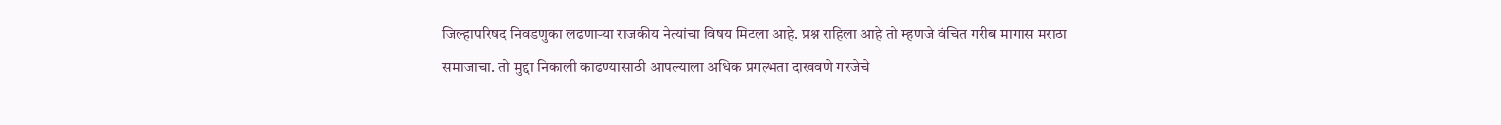जिल्हापरिषद निवडणुका लढणाऱ्या राजकीय नेत्यांचा विषय मिटला आहे. प्रश्न राहिला आहे तो म्हणजे वंचित गरीब मागास मराठा समाजाचा. तो मुद्दा निकाली काढण्यासाठी आपल्याला अधिक प्रगल्भता दाखवणे गरजेचे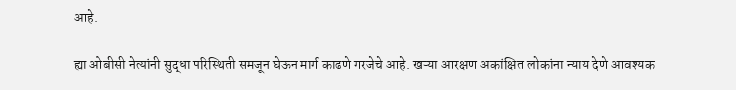आहे.

ह्या ओबीसी नेत्यांनी सुद्धा परिस्थिती समजून घेऊन मार्ग काढणे गरजेचे आहे. खऱ्या आरक्षण अकांक्षित लोकांना न्याय देणे आवश्यक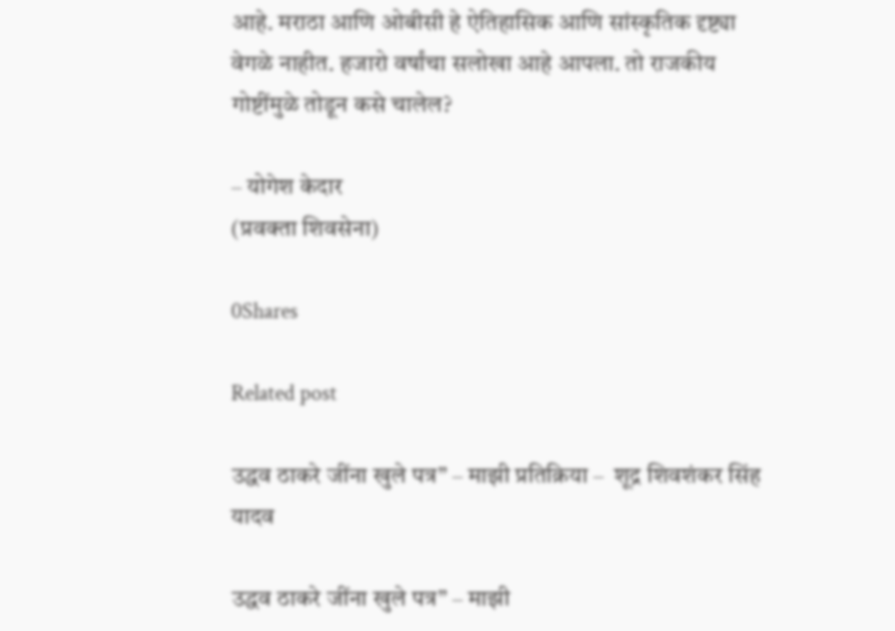आहे. मराठा आणि ओबीसी हे ऐतिहासिक आणि सांस्कृतिक दृष्ट्या वेगळे नाहीत. हजारो वर्षांचा सलोखा आहे आपला. तो राजकीय गोष्टींमुळे तोडून कसे चालेल?

– योगेश केदार
(प्रवक्ता शिवसेना)

0Shares

Related post

उद्धव ठाकरे जींना खुले पत्र” – माझी प्रतिक्रिया –  शूद्र शिवशंकर सिंह यादव

उद्धव ठाकरे जींना खुले पत्र” – माझी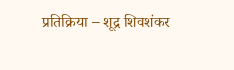प्रतिक्रिया – शूद्र शिवशंकर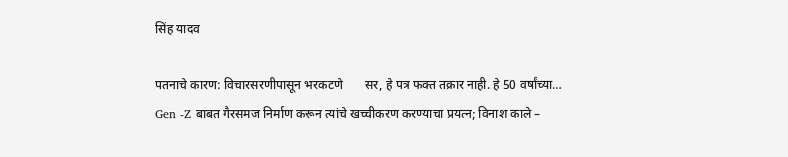सिंह यादव

पतनाचे कारण: विचारसरणीपासून भरकटणे       सर, हे पत्र फक्त तक्रार नाही. हे 50 वर्षांच्या…
Gen -Z बाबत गैरसमज निर्माण करून त्यांचे खच्चीकरण करण्याचा प्रयत्न; विनाश काले –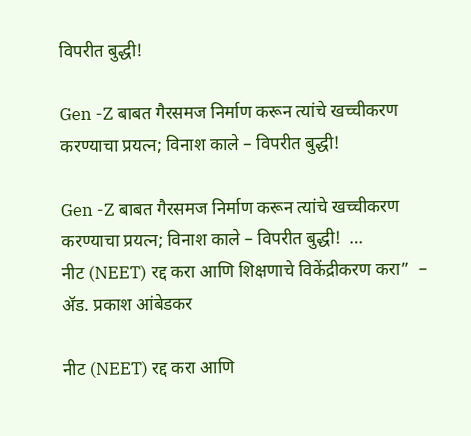विपरीत बुद्धी!

Gen -Z बाबत गैरसमज निर्माण करून त्यांचे खच्चीकरण करण्याचा प्रयत्न; विनाश काले – विपरीत बुद्धी!

Gen -Z बाबत गैरसमज निर्माण करून त्यांचे खच्चीकरण करण्याचा प्रयत्न; विनाश काले – विपरीत बुद्धी!  …
नीट (NEET) रद्द करा आणि शिक्षणाचे विकेंद्रीकरण करा”  – ॲड. प्रकाश आंबेडकर

नीट (NEET) रद्द करा आणि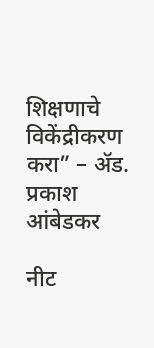शिक्षणाचे विकेंद्रीकरण करा” – ॲड. प्रकाश आंबेडकर

नीट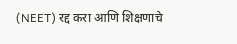(NEET) रद्द करा आणि शिक्षणाचे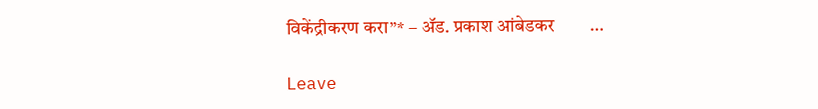विकेंद्रीकरण करा”* – ॲड. प्रकाश आंबेडकर        …

Leave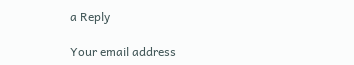a Reply

Your email address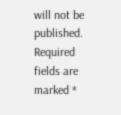will not be published. Required fields are marked *